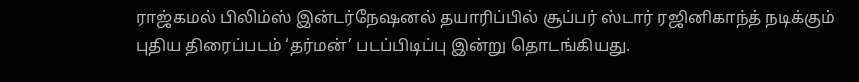ராஜ்கமல் பிலிம்ஸ் இன்டர்நேஷனல் தயாரிப்பில் சூப்பர் ஸ்டார் ரஜினிகாந்த் நடிக்கும் புதிய திரைப்படம் ‘தர்மன்’ படப்பிடிப்பு இன்று தொடங்கியது.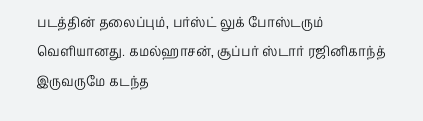படத்தின் தலைப்பும், பர்ஸ்ட் லுக் போஸ்டரும் வெளியானது. கமல்ஹாசன், சூப்பர் ஸ்டார் ரஜினிகாந்த் இருவருமே கடந்த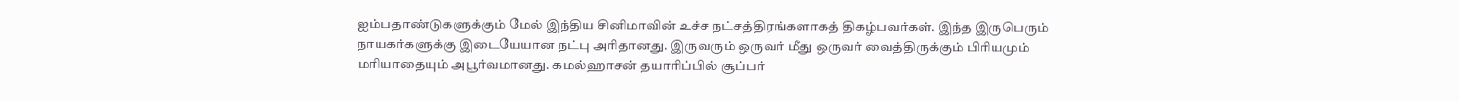ஐம்பதாண்டுகளுக்கும் மேல் இந்திய சினிமாவின் உச்ச நட்சத்திரங்களாகத் திகழ்பவர்கள். இந்த இருபெரும் நாயகர்களுக்கு இடையேயான நட்பு அரிதானது. இருவரும் ஒருவர் மீது ஒருவர் வைத்திருக்கும் பிரியமும் மரியாதையும் அபூர்வமானது. கமல்ஹாசன் தயாரிப்பில் சூப்பர்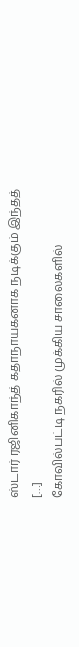ஸ்டார் ரஜினிகாந்த் கதாநாயகனாக நடிக்கும் இந்தத் […]
கோவில்பட்டி நகரில் முக்கிய சாலைகளில்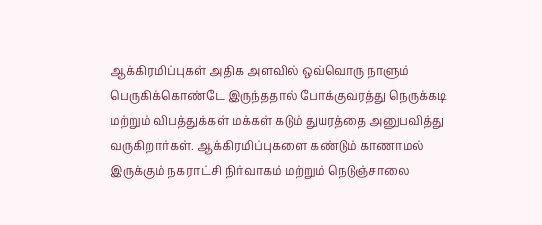ஆக்கிரமிப்புகள் அதிக அளவில் ஒவ்வொரு நாளும் பெருகிக்கொண்டே இருந்ததால் போக்குவரத்து நெருக்கடி மற்றும் விபத்துக்கள் மக்கள் கடும் துயரத்தை அனுபவித்து வருகிறார்கள். ஆக்கிரமிப்புகளை கண்டும் காணாமல் இருக்கும் நகராட்சி நிர்வாகம் மற்றும் நெடுஞ்சாலை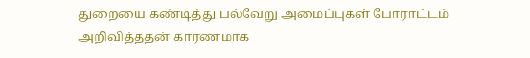துறையை கண்டித்து பல்வேறு அமைப்புகள் போராட்டம் அறிவித்ததன் காரணமாக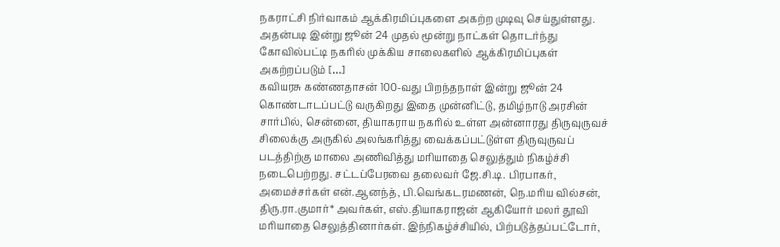நகராட்சி நிர்வாகம் ஆக்கிரமிப்புகளை அகற்ற முடிவு செய்துள்ளது. அதன்படி இன்று ஜூன் 24 முதல் மூன்று நாட்கள் தொடர்ந்து கோவில்பட்டி நகரில் முக்கிய சாலைகளில் ஆக்கிரமிப்புகள் அகற்றப்படும் […]
கவியரசு கண்ணதாசன் 100-வது பிறந்தநாள் இன்று ஜூன் 24 கொண்டாடப்பட்டு வருகிறது இதை முன்னிட்டு, தமிழ்நாடு அரசின் சார்பில், சென்னை, தியாகராய நகரில் உள்ள அன்னாரது திருவுருவச் சிலைக்கு அருகில் அலங்கரித்து வைக்கப்பட்டுள்ள திருவுருவப் படத்திற்கு மாலை அணிவித்து மரியாதை செலுத்தும் நிகழ்ச்சி நடைபெற்றது. சட்டப்பேரவை தலைவர் ஜே.சி.டி. பிரபாகர், அமைச்சர்கள் என்.ஆனந்த், பி.வெங்கடரமணன், நெ.மரிய வில்சன், திரு.ரா.குமார்* அவர்கள், எஸ்.தியாகராஜன் ஆகியோர் மலர் தூவி மரியாதை செலுத்தினார்கள். இந்நிகழ்ச்சியில், பிற்படுத்தப்பட்டோர்,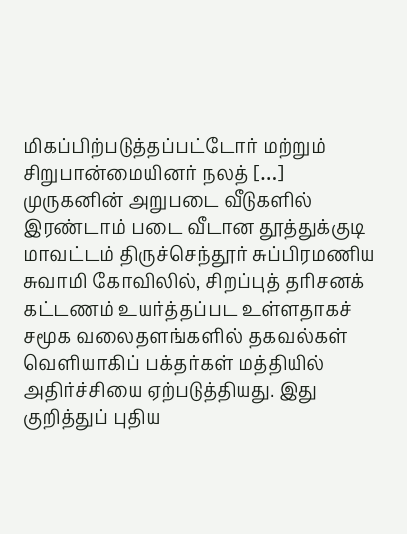மிகப்பிற்படுத்தப்பட்டோர் மற்றும் சிறுபான்மையினர் நலத் […]
முருகனின் அறுபடை வீடுகளில் இரண்டாம் படை வீடான தூத்துக்குடி மாவட்டம் திருச்செந்தூர் சுப்பிரமணிய சுவாமி கோவிலில், சிறப்புத் தரிசனக் கட்டணம் உயர்த்தப்பட உள்ளதாகச் சமூக வலைதளங்களில் தகவல்கள் வெளியாகிப் பக்தர்கள் மத்தியில் அதிர்ச்சியை ஏற்படுத்தியது. இது குறித்துப் புதிய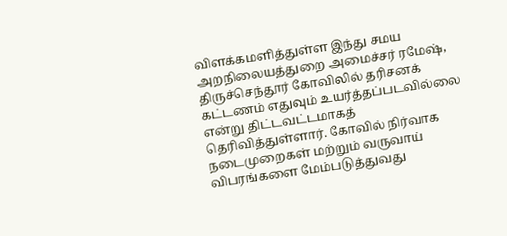விளக்கமளித்துள்ள இந்து சமய அறநிலையத்துறை அமைச்சர் ரமேஷ், திருச்செந்தூர் கோவிலில் தரிசனக் கட்டணம் எதுவும் உயர்த்தப்படவில்லை என்று திட்டவட்டமாகத் தெரிவித்துள்ளார். கோவில் நிர்வாக நடைமுறைகள் மற்றும் வருவாய் விபரங்களை மேம்படுத்துவது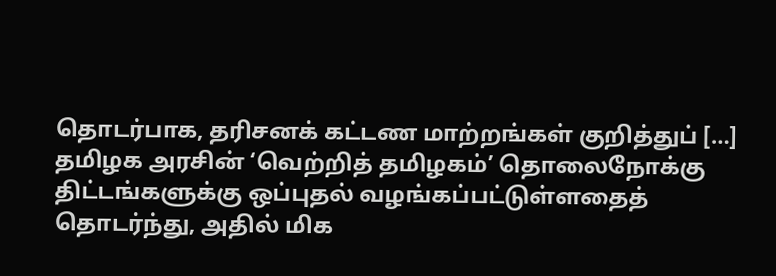தொடர்பாக, தரிசனக் கட்டண மாற்றங்கள் குறித்துப் […]
தமிழக அரசின் ‘வெற்றித் தமிழகம்’ தொலைநோக்கு திட்டங்களுக்கு ஒப்புதல் வழங்கப்பட்டுள்ளதைத் தொடர்ந்து, அதில் மிக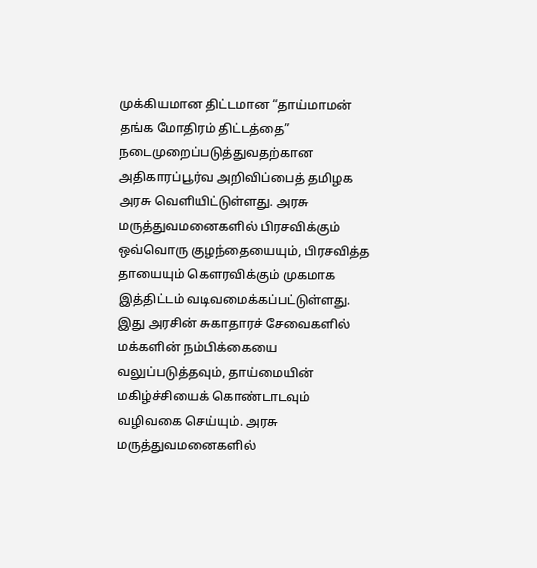முக்கியமான திட்டமான “தாய்மாமன் தங்க மோதிரம் திட்டத்தை” நடைமுறைப்படுத்துவதற்கான அதிகாரப்பூர்வ அறிவிப்பைத் தமிழக அரசு வெளியிட்டுள்ளது. அரசு மருத்துவமனைகளில் பிரசவிக்கும் ஒவ்வொரு குழந்தையையும், பிரசவித்த தாயையும் கௌரவிக்கும் முகமாக இத்திட்டம் வடிவமைக்கப்பட்டுள்ளது. இது அரசின் சுகாதாரச் சேவைகளில் மக்களின் நம்பிக்கையை வலுப்படுத்தவும், தாய்மையின் மகிழ்ச்சியைக் கொண்டாடவும் வழிவகை செய்யும். அரசு மருத்துவமனைகளில்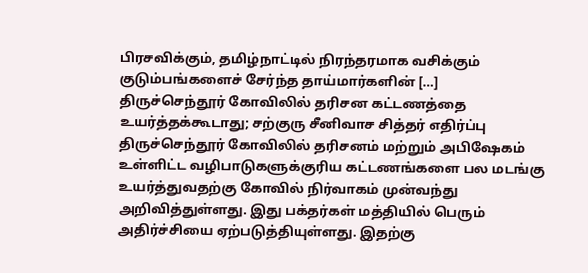பிரசவிக்கும், தமிழ்நாட்டில் நிரந்தரமாக வசிக்கும் குடும்பங்களைச் சேர்ந்த தாய்மார்களின் […]
திருச்செந்தூர் கோவிலில் தரிசன கட்டணத்தை உயர்த்தக்கூடாது; சற்குரு சீனிவாச சித்தர் எதிர்ப்பு
திருச்செந்தூர் கோவிலில் தரிசனம் மற்றும் அபிஷேகம் உள்ளிட்ட வழிபாடுகளுக்குரிய கட்டணங்களை பல மடங்கு உயர்த்துவதற்கு கோவில் நிர்வாகம் முன்வந்து அறிவித்துள்ளது. இது பக்தர்கள் மத்தியில் பெரும் அதிர்ச்சியை ஏற்படுத்தியுள்ளது. இதற்கு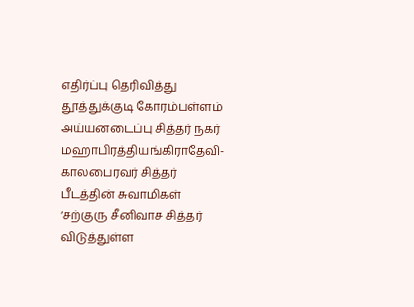எதிர்ப்பு தெரிவித்து தூத்துக்குடி கோரம்பள்ளம் அய்யனடைப்பு சித்தர் நகர் மஹாபிரத்தியங்கிராதேவி-காலபைரவர் சித்தர் பீடத்தின் சுவாமிகள் ‘சற்குரு சீனிவாச சித்தர் விடுத்துள்ள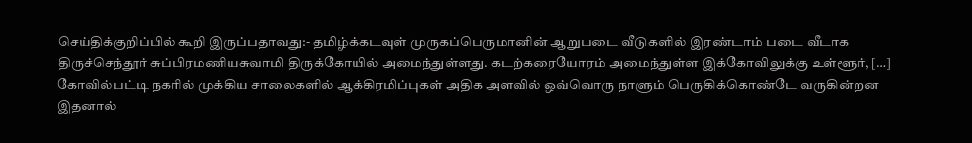செய்திக்குறிப்பில் கூறி இருப்பதாவது:- தமிழ்க்கடவுள் முருகப்பெருமானின் ஆறுபடை வீடுகளில் இரண்டாம் படை வீடாக திருச்செந்தூர் சுப்பிரமணியசுவாமி திருக்கோயில் அமைந்துள்ளது. கடற்கரையோரம் அமைந்துள்ள இக்கோவிலுக்கு உள்ளூர், […]
கோவில்பட்டி நகரில் முக்கிய சாலைகளில் ஆக்கிரமிப்புகள் அதிக அளவில் ஒவ்வொரு நாளும் பெருகிக்கொண்டே வருகின்றன இதனால்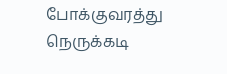போக்குவரத்து நெருக்கடி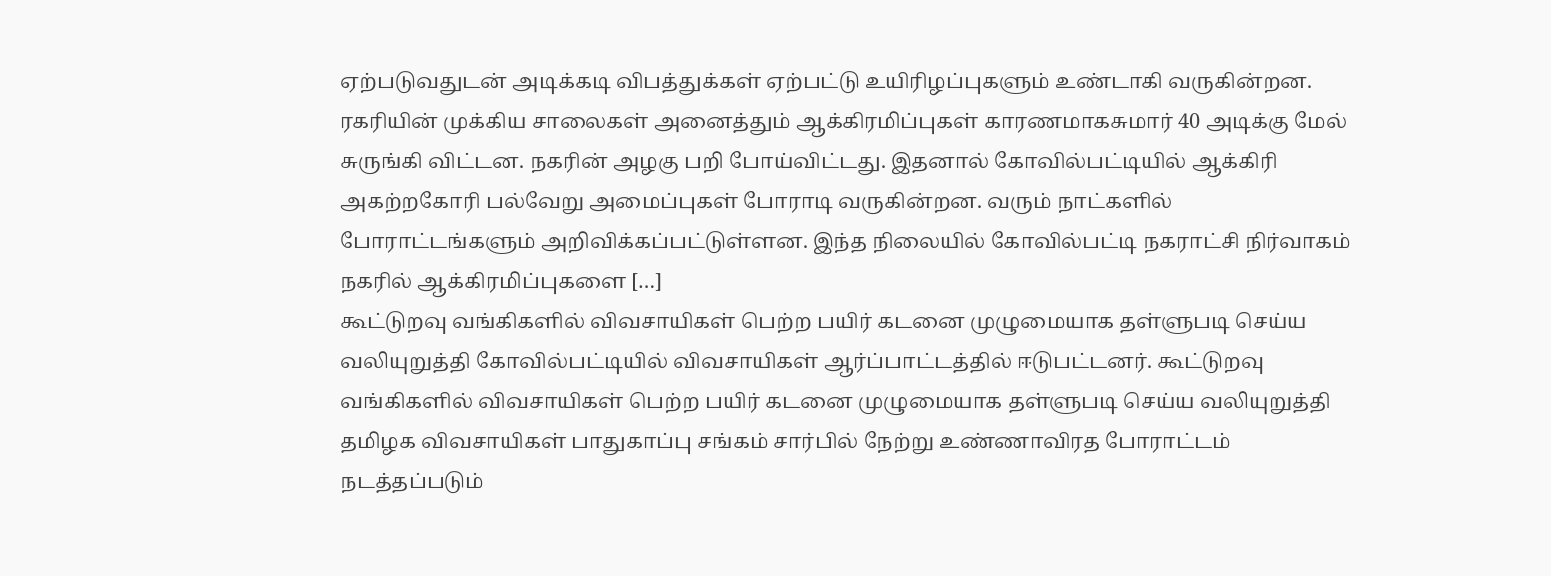ஏற்படுவதுடன் அடிக்கடி விபத்துக்கள் ஏற்பட்டு உயிரிழப்புகளும் உண்டாகி வருகின்றன. ரகரியின் முக்கிய சாலைகள் அனைத்தும் ஆக்கிரமிப்புகள் காரணமாகசுமார் 40 அடிக்கு மேல் சுருங்கி விட்டன. நகரின் அழகு பறி போய்விட்டது. இதனால் கோவில்பட்டியில் ஆக்கிரி அகற்றகோரி பல்வேறு அமைப்புகள் போராடி வருகின்றன. வரும் நாட்களில் போராட்டங்களும் அறிவிக்கப்பட்டுள்ளன. இந்த நிலையில் கோவில்பட்டி நகராட்சி நிர்வாகம் நகரில் ஆக்கிரமிப்புகளை […]
கூட்டுறவு வங்கிகளில் விவசாயிகள் பெற்ற பயிர் கடனை முழுமையாக தள்ளுபடி செய்ய வலியுறுத்தி கோவில்பட்டியில் விவசாயிகள் ஆர்ப்பாட்டத்தில் ஈடுபட்டனர். கூட்டுறவு வங்கிகளில் விவசாயிகள் பெற்ற பயிர் கடனை முழுமையாக தள்ளுபடி செய்ய வலியுறுத்தி தமிழக விவசாயிகள் பாதுகாப்பு சங்கம் சார்பில் நேற்று உண்ணாவிரத போராட்டம் நடத்தப்படும்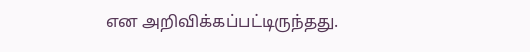என அறிவிக்கப்பட்டிருந்தது.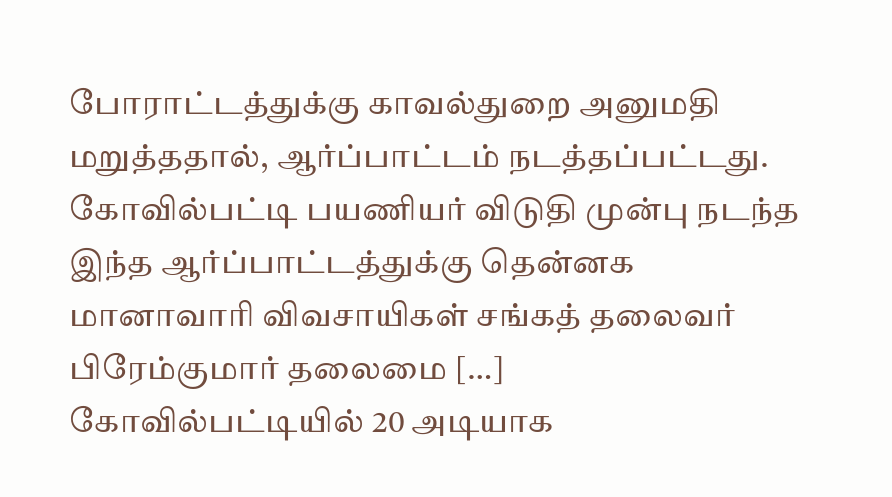போராட்டத்துக்கு காவல்துறை அனுமதி மறுத்ததால், ஆர்ப்பாட்டம் நடத்தப்பட்டது. கோவில்பட்டி பயணியர் விடுதி முன்பு நடந்த இந்த ஆர்ப்பாட்டத்துக்கு தென்னக மானாவாரி விவசாயிகள் சங்கத் தலைவர் பிரேம்குமார் தலைமை […]
கோவில்பட்டியில் 20 அடியாக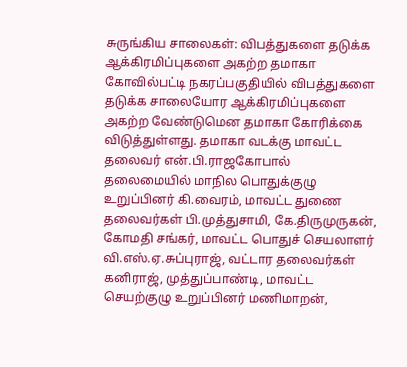சுருங்கிய சாலைகள்: விபத்துகளை தடுக்க ஆக்கிரமிப்புகளை அகற்ற தமாகா
கோவில்பட்டி நகரப்பகுதியில் விபத்துகளை தடுக்க சாலையோர ஆக்கிரமிப்புகளை அகற்ற வேண்டுமென தமாகா கோரிக்கை விடுத்துள்ளது. தமாகா வடக்கு மாவட்ட தலைவர் என்.பி.ராஜகோபால் தலைமையில் மாநில பொதுக்குழு உறுப்பினர் கி.வைரம், மாவட்ட துணை தலைவர்கள் பி.முத்துசாமி, கே.திருமுருகன், கோமதி சங்கர், மாவட்ட பொதுச் செயலாளர் வி.எஸ்.ஏ.சுப்புராஜ், வட்டார தலைவர்கள் கனிராஜ், முத்துப்பாண்டி, மாவட்ட செயற்குழு உறுப்பினர் மணிமாறன்,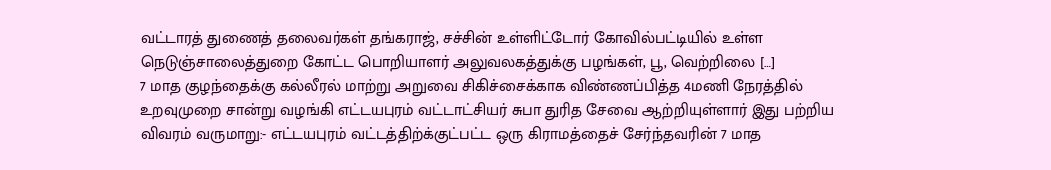வட்டாரத் துணைத் தலைவர்கள் தங்கராஜ், சச்சின் உள்ளிட்டோர் கோவில்பட்டியில் உள்ள நெடுஞ்சாலைத்துறை கோட்ட பொறியாளர் அலுவலகத்துக்கு பழங்கள், பூ, வெற்றிலை […]
7 மாத குழந்தைக்கு கல்லீரல் மாற்று அறுவை சிகிச்சைக்காக விண்ணப்பித்த 4மணி நேரத்தில் உறவுமுறை சான்று வழங்கி எட்டயபுரம் வட்டாட்சியர் சுபா துரித சேவை ஆற்றியுள்ளார் இது பற்றிய விவரம் வருமாறு:- எட்டயபுரம் வட்டத்திற்க்குட்பட்ட ஒரு கிராமத்தைச் சேர்ந்தவரின் 7 மாத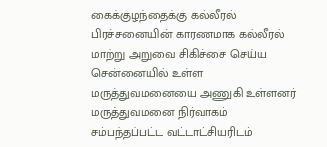கைக்குழந்தைக்கு கல்லீரல் பிரச்சனையின் காரணமாக கல்லீரல் மாற்று அறுவை சிகிச்சை செய்ய சென்னையில் உள்ள மருத்துவமனையை அணுகி உள்ளனர் மருத்துவமனை நிர்வாகம் சம்பந்தப்பட்ட வட்டாட்சியரிடம்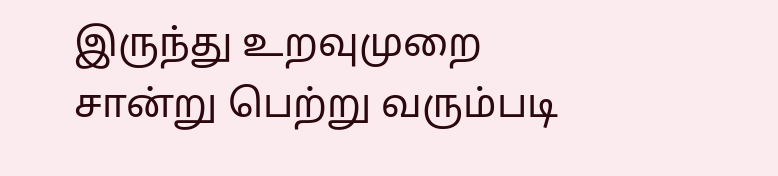இருந்து உறவுமுறை சான்று பெற்று வரும்படி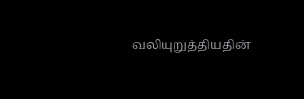வலியுறுத்தியதின்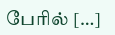பேரில் […]